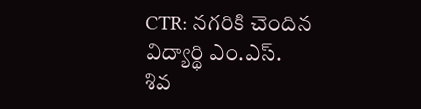CTR: నగరికి చెందిన విద్యార్థి ఎం.ఎస్. శివ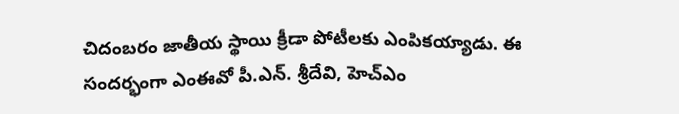చిదంబరం జాతీయ స్థాయి క్రీడా పోటీలకు ఎంపికయ్యాడు. ఈ సందర్భంగా ఎంఈవో పీ.ఎన్. శ్రీదేవి, హెచ్ఎం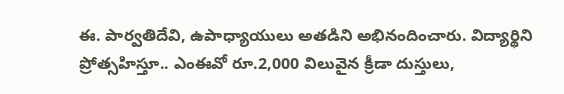ఈ. పార్వతిదేవి, ఉపాధ్యాయులు అతడిని అభినందించారు. విద్యార్థిని ప్రోత్సహిస్తూ.. ఎంఈవో రూ.2,000 విలువైన క్రీడా దుస్తులు,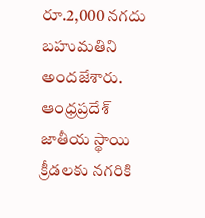రూ.2,000 నగదు బహుమతిని అందజేశారు.
ఆంధ్రప్రదేశ్
జాతీయ స్థాయి క్రీడలకు నగరికి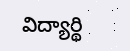విద్యార్థి